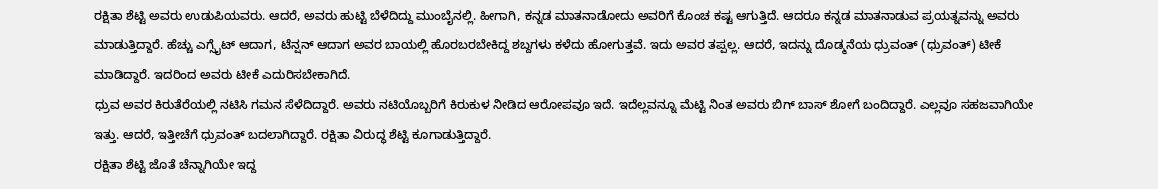ರಕ್ಷಿತಾ ಶೆಟ್ಟಿ ಅವರು ಉಡುಪಿಯವರು. ಆದರೆ, ಅವರು ಹುಟ್ಟಿ ಬೆಳೆದಿದ್ದು ಮುಂಬೈನಲ್ಲಿ. ಹೀಗಾಗಿ, ಕನ್ನಡ ಮಾತನಾಡೋದು ಅವರಿಗೆ ಕೊಂಚ ಕಷ್ಟ ಆಗುತ್ತಿದೆ. ಆದರೂ ಕನ್ನಡ ಮಾತನಾಡುವ ಪ್ರಯತ್ನವನ್ನು ಅವರು ಮಾಡುತ್ತಿದ್ದಾರೆ. ಹೆಚ್ಚು ಎಗ್ಸೈಟ್ ಆದಾಗ, ಟೆನ್ಷನ್ ಆದಾಗ ಅವರ ಬಾಯಲ್ಲಿ ಹೊರಬರಬೇಕಿದ್ದ ಶಬ್ದಗಳು ಕಳೆದು ಹೋಗುತ್ತವೆ. ಇದು ಅವರ ತಪ್ಪಲ್ಲ. ಆದರೆ, ಇದನ್ನು ದೊಡ್ಮನೆಯ ಧ್ರುವಂತ್ (ಧ್ರುವಂತ್) ಟೀಕೆ ಮಾಡಿದ್ದಾರೆ. ಇದರಿಂದ ಅವರು ಟೀಕೆ ಎದುರಿಸಬೇಕಾಗಿದೆ.
ಧ್ರುವ ಅವರ ಕಿರುತೆರೆಯಲ್ಲಿ ನಟಿಸಿ ಗಮನ ಸೆಳೆದಿದ್ದಾರೆ. ಅವರು ನಟಿಯೊಬ್ಬರಿಗೆ ಕಿರುಕುಳ ನೀಡಿದ ಆರೋಪವೂ ಇದೆ. ಇದೆಲ್ಲವನ್ನೂ ಮೆಟ್ಟಿ ನಿಂತ ಅವರು ಬಿಗ್ ಬಾಸ್ ಶೋಗೆ ಬಂದಿದ್ದಾರೆ. ಎಲ್ಲವೂ ಸಹಜವಾಗಿಯೇ ಇತ್ತು. ಆದರೆ, ಇತ್ತೀಚೆಗೆ ಧ್ರುವಂತ್ ಬದಲಾಗಿದ್ದಾರೆ. ರಕ್ಷಿತಾ ವಿರುದ್ಧ ಶೆಟ್ಟಿ ಕೂಗಾಡುತ್ತಿದ್ದಾರೆ.
ರಕ್ಷಿತಾ ಶೆಟ್ಟಿ ಜೊತೆ ಚೆನ್ನಾಗಿಯೇ ಇದ್ದ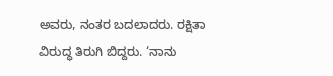ಅವರು, ನಂತರ ಬದಲಾದರು. ರಕ್ಷಿತಾ ವಿರುದ್ಧ ತಿರುಗಿ ಬಿದ್ದರು. ‘ನಾನು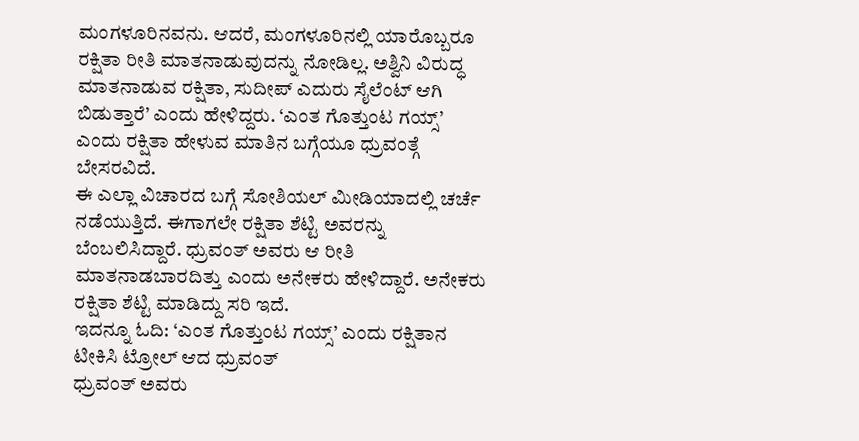ಮಂಗಳೂರಿನವನು. ಆದರೆ, ಮಂಗಳೂರಿನಲ್ಲಿ ಯಾರೊಬ್ಬರೂ ರಕ್ಷಿತಾ ರೀತಿ ಮಾತನಾಡುವುದನ್ನು ನೋಡಿಲ್ಲ. ಅಶ್ವಿನಿ ವಿರುದ್ಧ ಮಾತನಾಡುವ ರಕ್ಷಿತಾ, ಸುದೀಪ್ ಎದುರು ಸೈಲೆಂಟ್ ಆಗಿ ಬಿಡುತ್ತಾರೆ’ ಎಂದು ಹೇಳಿದ್ದರು. ‘ಎಂತ ಗೊತ್ತುಂಟ ಗಯ್ಸ್’ ಎಂದು ರಕ್ಷಿತಾ ಹೇಳುವ ಮಾತಿನ ಬಗ್ಗೆಯೂ ಧ್ರುವಂತ್ಗೆ ಬೇಸರವಿದೆ.
ಈ ಎಲ್ಲಾ ವಿಚಾರದ ಬಗ್ಗೆ ಸೋಶಿಯಲ್ ಮೀಡಿಯಾದಲ್ಲಿ ಚರ್ಚೆ ನಡೆಯುತ್ತಿದೆ. ಈಗಾಗಲೇ ರಕ್ಷಿತಾ ಶೆಟ್ಟಿ ಅವರನ್ನು ಬೆಂಬಲಿಸಿದ್ದಾರೆ. ಧ್ರುವಂತ್ ಅವರು ಆ ರೀತಿ ಮಾತನಾಡಬಾರದಿತ್ತು ಎಂದು ಅನೇಕರು ಹೇಳಿದ್ದಾರೆ. ಅನೇಕರು ರಕ್ಷಿತಾ ಶೆಟ್ಟಿ ಮಾಡಿದ್ದು ಸರಿ ಇದೆ.
ಇದನ್ನೂ ಓದಿ: ‘ಎಂತ ಗೊತ್ತುಂಟ ಗಯ್ಸ್’ ಎಂದು ರಕ್ಷಿತಾನ ಟೀಕಿಸಿ ಟ್ರೋಲ್ ಆದ ಧ್ರುವಂತ್
ಧ್ರುವಂತ್ ಅವರು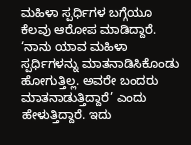ಮಹಿಳಾ ಸ್ಪರ್ಧಿಗಳ ಬಗ್ಗೆಯೂ ಕೆಲವು ಆರೋಪ ಮಾಡಿದ್ದಾರೆ. ‘ನಾನು ಯಾವ ಮಹಿಳಾ ಸ್ಪರ್ಧಿಗಳನ್ನು ಮಾತನಾಡಿಸಿಕೊಂಡು ಹೋಗುತ್ತಿಲ್ಲ. ಅವರೇ ಬಂದರು ಮಾತನಾಡುತ್ತಿದ್ದಾರೆ’ ಎಂದು ಹೇಳುತ್ತಿದ್ದಾರೆ. ಇದು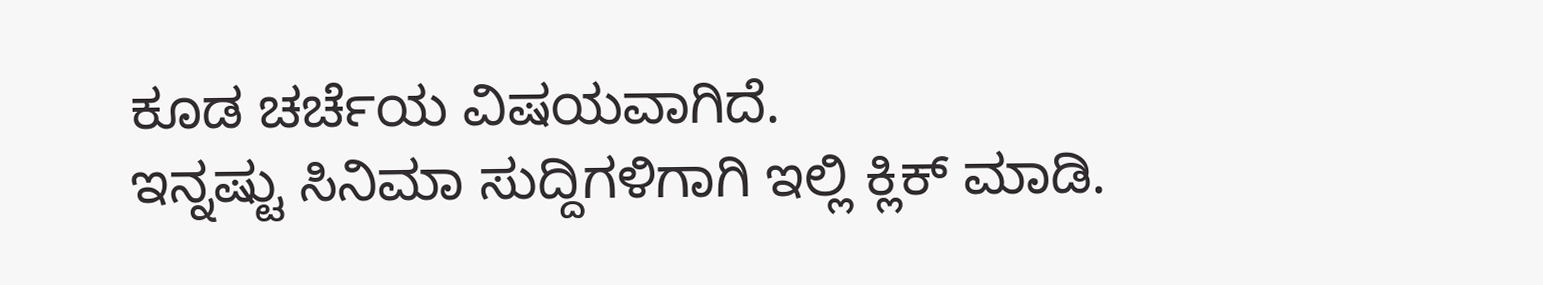ಕೂಡ ಚರ್ಚೆಯ ವಿಷಯವಾಗಿದೆ.
ಇನ್ನಷ್ಟು ಸಿನಿಮಾ ಸುದ್ದಿಗಳಿಗಾಗಿ ಇಲ್ಲಿ ಕ್ಲಿಕ್ ಮಾಡಿ.